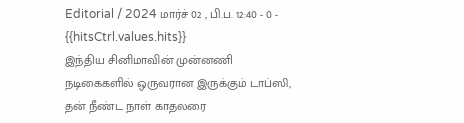Editorial / 2024 மார்ச் 02 , பி.ப. 12:40 - 0 - {{hitsCtrl.values.hits}}
இந்திய சினிமாவின் முன்னணி நடிகைகளில் ஒருவரான இருக்கும் டாப்ஸி, தன் நீண்ட நாள் காதலரை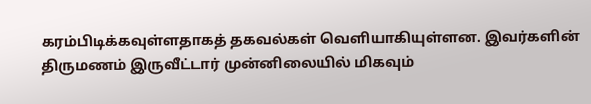கரம்பிடிக்கவுள்ளதாகத் தகவல்கள் வெளியாகியுள்ளன. இவர்களின் திருமணம் இருவீட்டார் முன்னிலையில் மிகவும்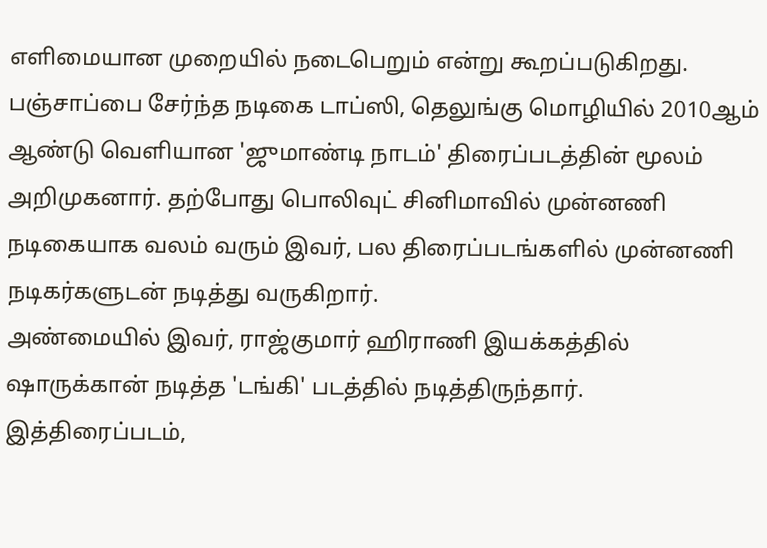எளிமையான முறையில் நடைபெறும் என்று கூறப்படுகிறது.
பஞ்சாப்பை சேர்ந்த நடிகை டாப்ஸி, தெலுங்கு மொழியில் 2010ஆம் ஆண்டு வெளியான 'ஜுமாண்டி நாடம்' திரைப்படத்தின் மூலம் அறிமுகனார். தற்போது பொலிவுட் சினிமாவில் முன்னணி நடிகையாக வலம் வரும் இவர், பல திரைப்படங்களில் முன்னணி நடிகர்களுடன் நடித்து வருகிறார்.
அண்மையில் இவர், ராஜ்குமார் ஹிராணி இயக்கத்தில் ஷாருக்கான் நடித்த 'டங்கி' படத்தில் நடித்திருந்தார். இத்திரைப்படம்,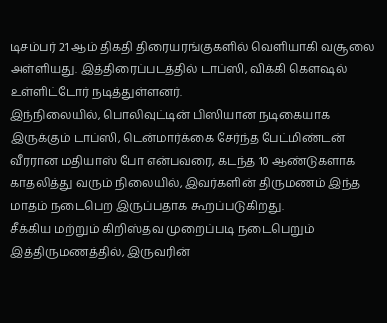டிசம்பர் 21 ஆம் திகதி திரையரங்குகளில் வெளியாகி வசூலை அள்ளியது. இத்திரைப்படத்தில் டாப்ஸி, விக்கி கௌஷல் உள்ளிட்டோர் நடித்துள்ளனர்.
இந்நிலையில், பொலிவுட்டின் பிஸியான நடிகையாக இருக்கும் டாப்ஸி, டென்மார்க்கை சேர்ந்த பேட்மிண்டன் வீரரான மதியாஸ் போ என்பவரை, கடந்த 10 ஆண்டுகளாக காதலித்து வரும் நிலையில், இவர்களின் திருமணம் இந்த மாதம் நடைபெற இருப்பதாக கூறப்படுகிறது.
சீக்கிய மற்றும் கிறிஸ்தவ முறைப்படி நடைபெறும் இத்திருமணத்தில், இருவரின்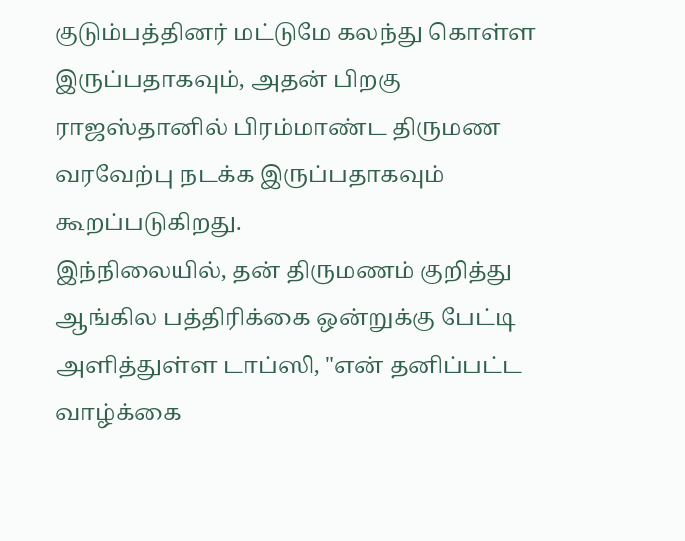குடும்பத்தினர் மட்டுமே கலந்து கொள்ள இருப்பதாகவும், அதன் பிறகு ராஜஸ்தானில் பிரம்மாண்ட திருமண வரவேற்பு நடக்க இருப்பதாகவும் கூறப்படுகிறது.
இந்நிலையில், தன் திருமணம் குறித்து ஆங்கில பத்திரிக்கை ஒன்றுக்கு பேட்டி அளித்துள்ள டாப்ஸி, "என் தனிப்பட்ட வாழ்க்கை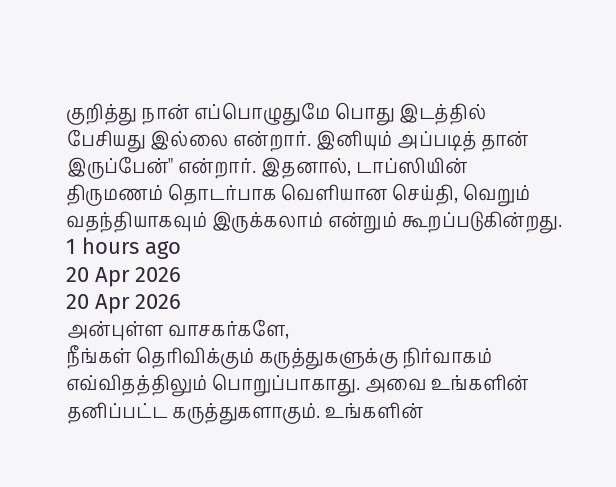குறித்து நான் எப்பொழுதுமே பொது இடத்தில் பேசியது இல்லை என்றார். இனியும் அப்படித் தான் இருப்பேன்" என்றார். இதனால், டாப்ஸியின் திருமணம் தொடர்பாக வெளியான செய்தி, வெறும் வதந்தியாகவும் இருக்கலாம் என்றும் கூறப்படுகின்றது.
1 hours ago
20 Apr 2026
20 Apr 2026
அன்புள்ள வாசகர்களே,
நீங்கள் தெரிவிக்கும் கருத்துகளுக்கு நிர்வாகம் எவ்விதத்திலும் பொறுப்பாகாது. அவை உங்களின் தனிப்பட்ட கருத்துகளாகும். உங்களின்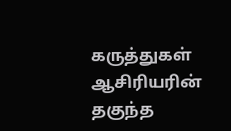கருத்துகள் ஆசிரியரின் தகுந்த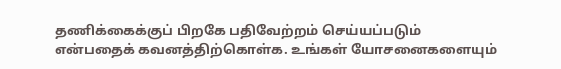தணிக்கைக்குப் பிறகே பதிவேற்றம் செய்யப்படும் என்பதைக் கவனத்திற்கொள்க. உங்கள் யோசனைகளையும்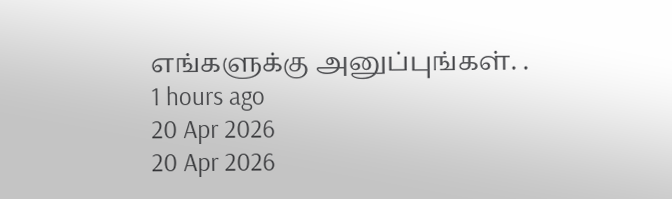எங்களுக்கு அனுப்புங்கள். .
1 hours ago
20 Apr 2026
20 Apr 2026